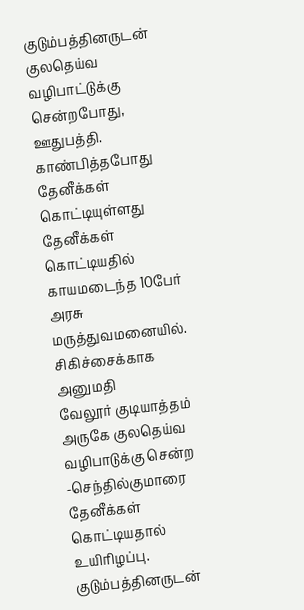குடும்பத்தினருடன் குலதெய்வ வழிபாட்டுக்கு சென்றபோது, ஊதுபத்தி. காண்பித்தபோது தேனீக்கள் கொட்டியுள்ளது
தேனீக்கள் கொட்டியதில் காயமடைந்த 10பேர் அரசு மருத்துவமனையில். சிகிச்சைக்காக அனுமதி
வேலூர் குடியாத்தம் அருகே குலதெய்வ வழிபாடுக்கு சென்ற -செந்தில்குமாரை தேனீக்கள் கொட்டியதால் உயிரிழப்பு.
குடும்பத்தினருடன்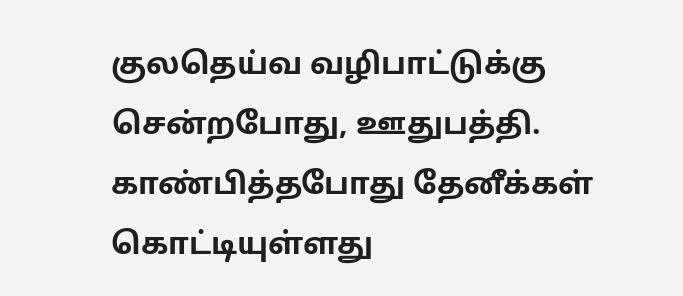குலதெய்வ வழிபாட்டுக்கு சென்றபோது, ஊதுபத்தி. காண்பித்தபோது தேனீக்கள் கொட்டியுள்ளது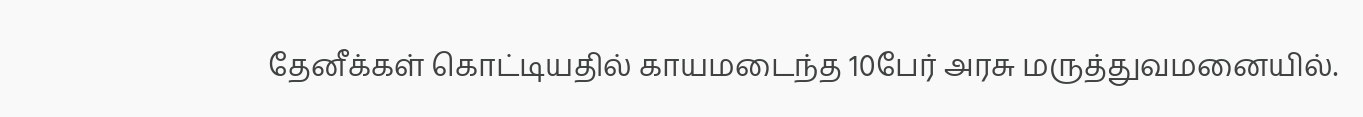தேனீக்கள் கொட்டியதில் காயமடைந்த 10பேர் அரசு மருத்துவமனையில்.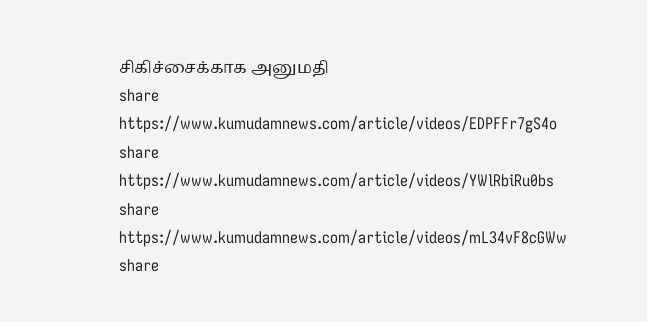சிகிச்சைக்காக அனுமதி
share
https://www.kumudamnews.com/article/videos/EDPFFr7gS4o
share
https://www.kumudamnews.com/article/videos/YWlRbiRu0bs
share
https://www.kumudamnews.com/article/videos/mL34vF8cGWw
share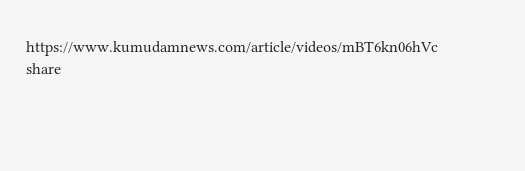https://www.kumudamnews.com/article/videos/mBT6kn06hVc
share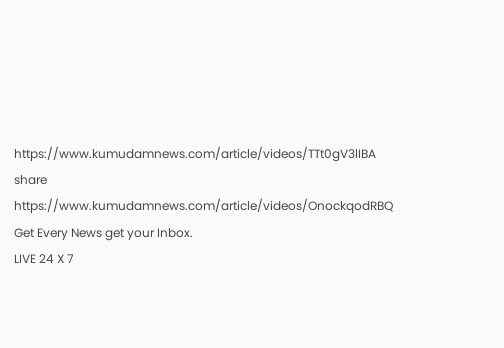https://www.kumudamnews.com/article/videos/TTt0gV3lIBA
share
https://www.kumudamnews.com/article/videos/OnockqodRBQ
Get Every News get your Inbox.
LIVE 24 X 7